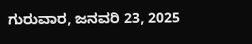ಗುರುವಾರ, ಜನವರಿ 23, 2025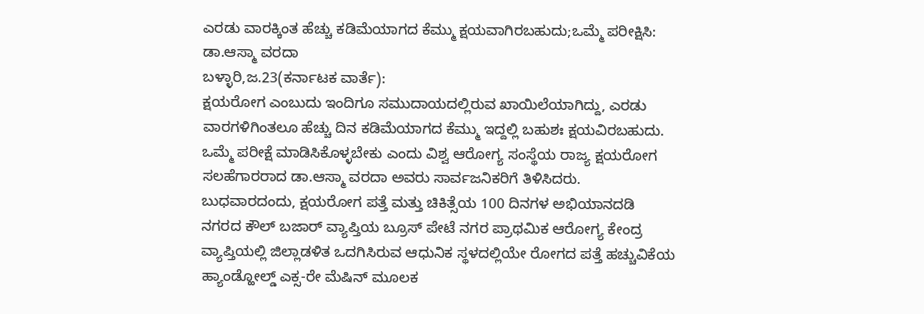ಎರಡು ವಾರಕ್ಕಿಂತ ಹೆಚ್ಚು ಕಡಿಮೆಯಾಗದ ಕೆಮ್ಮು ಕ್ಷಯವಾಗಿರಬಹುದು;ಒಮ್ಮೆ ಪರೀಕ್ಷಿಸಿ: ಡಾ.ಆಸ್ಮಾ ವರದಾ
ಬಳ್ಳಾರಿ,ಜ.23(ಕರ್ನಾಟಕ ವಾರ್ತೆ):
ಕ್ಷಯರೋಗ ಎಂಬುದು ಇಂದಿಗೂ ಸಮುದಾಯದಲ್ಲಿರುವ ಖಾಯಿಲೆಯಾಗಿದ್ದು, ಎರಡು ವಾರಗಳಿಗಿಂತಲೂ ಹೆಚ್ಚು ದಿನ ಕಡಿಮೆಯಾಗದ ಕೆಮ್ಮು ಇದ್ದಲ್ಲಿ ಬಹುಶಃ ಕ್ಷಯವಿರಬಹುದು. ಒಮ್ಮೆ ಪರೀಕ್ಷೆ ಮಾಡಿಸಿಕೊಳ್ಳಬೇಕು ಎಂದು ವಿಶ್ವ ಆರೋಗ್ಯ ಸಂಸ್ಥೆಯ ರಾಜ್ಯ ಕ್ಷಯರೋಗ ಸಲಹೆಗಾರರಾದ ಡಾ.ಆಸ್ಮಾ ವರದಾ ಅವರು ಸಾರ್ವಜನಿಕರಿಗೆ ತಿಳಿಸಿದರು.
ಬುಧವಾರದಂದು, ಕ್ಷಯರೋಗ ಪತ್ತೆ ಮತ್ತು ಚಿಕಿತ್ಸೆಯ 100 ದಿನಗಳ ಅಭಿಯಾನದಡಿ ನಗರದ ಕೌಲ್ ಬಜಾರ್ ವ್ಯಾಪ್ತಿಯ ಬ್ರೂಸ್ ಪೇಟೆ ನಗರ ಪ್ರಾಥಮಿಕ ಆರೋಗ್ಯ ಕೇಂದ್ರ ವ್ಯಾಪ್ತಿಯಲ್ಲಿ ಜಿಲ್ಲಾಡಳಿತ ಒದಗಿಸಿರುವ ಆಧುನಿಕ ಸ್ಥಳದಲ್ಲಿಯೇ ರೋಗದ ಪತ್ತೆ ಹಚ್ಚುವಿಕೆಯ ಹ್ಯಾಂಡ್ಹೋಲ್ಡ್ ಎಕ್ಸ-ರೇ ಮೆಷಿನ್ ಮೂಲಕ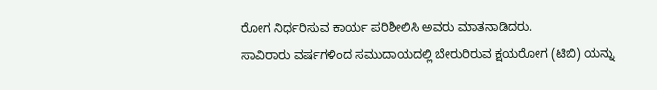ರೋಗ ನಿರ್ಧರಿಸುವ ಕಾರ್ಯ ಪರಿಶೀಲಿಸಿ ಅವರು ಮಾತನಾಡಿದರು.
ಸಾವಿರಾರು ವರ್ಷಗಳಿಂದ ಸಮುದಾಯದಲ್ಲಿ ಬೇರುರಿರುವ ಕ್ಷಯರೋಗ (ಟಿಬಿ) ಯನ್ನು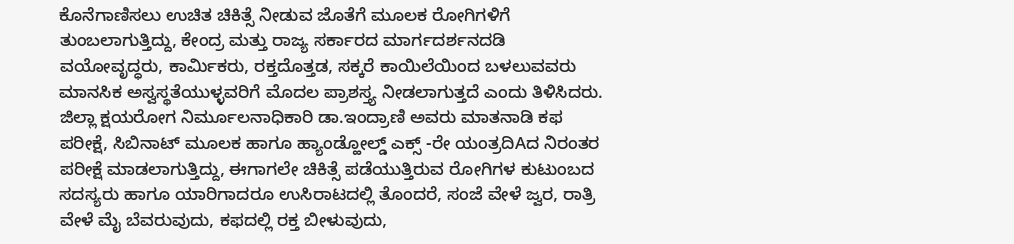ಕೊನೆಗಾಣಿಸಲು ಉಚಿತ ಚಿಕಿತ್ಸೆ ನೀಡುವ ಜೊತೆಗೆ ಮೂಲಕ ರೋಗಿಗಳಿಗೆ ತುಂಬಲಾಗುತ್ತಿದ್ದು, ಕೇಂದ್ರ ಮತ್ತು ರಾಜ್ಯ ಸರ್ಕಾರದ ಮಾರ್ಗದರ್ಶನದಡಿ ವಯೋವೃದ್ಧರು, ಕಾರ್ಮಿಕರು, ರಕ್ತದೊತ್ತಡ, ಸಕ್ಕರೆ ಕಾಯಿಲೆಯಿಂದ ಬಳಲುವವರು ಮಾನಸಿಕ ಅಸ್ವಸ್ಥತೆಯುಳ್ಳವರಿಗೆ ಮೊದಲ ಪ್ರಾಶಸ್ತ್ಯ ನೀಡಲಾಗುತ್ತದೆ ಎಂದು ತಿಳಿಸಿದರು.
ಜಿಲ್ಲಾ ಕ್ಷಯರೋಗ ನಿರ್ಮೂಲನಾಧಿಕಾರಿ ಡಾ.ಇಂದ್ರಾಣಿ ಅವರು ಮಾತನಾಡಿ ಕಫ ಪರೀಕ್ಷೆ, ಸಿಬಿನಾಟ್ ಮೂಲಕ ಹಾಗೂ ಹ್ಯಾಂಡ್ಹೋಲ್ಡ್ ಎಕ್ಸ್ -ರೇ ಯಂತ್ರದಿAದ ನಿರಂತರ ಪರೀಕ್ಷೆ ಮಾಡಲಾಗುತ್ತಿದ್ದು, ಈಗಾಗಲೇ ಚಿಕಿತ್ಸೆ ಪಡೆಯುತ್ತಿರುವ ರೋಗಿಗಳ ಕುಟುಂಬದ ಸದಸ್ಯರು ಹಾಗೂ ಯಾರಿಗಾದರೂ ಉಸಿರಾಟದಲ್ಲಿ ತೊಂದರೆ, ಸಂಜೆ ವೇಳೆ ಜ್ವರ, ರಾತ್ರಿ ವೇಳೆ ಮೈ ಬೆವರುವುದು, ಕಫದಲ್ಲಿ ರಕ್ತ ಬೀಳುವುದು,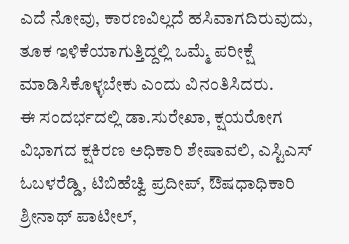ಎದೆ ನೋವು, ಕಾರಣವಿಲ್ಲದೆ ಹಸಿವಾಗದಿರುವುದು, ತೂಕ ಇಳಿಕೆಯಾಗುತ್ತಿದ್ದಲ್ಲಿ ಒಮ್ಮೆ ಪರೀಕ್ಷೆ ಮಾಡಿಸಿಕೊಳ್ಳಬೇಕು ಎಂದು ವಿನಂತಿಸಿದರು.
ಈ ಸಂದರ್ಭದಲ್ಲಿ ಡಾ.ಸುರೇಖಾ, ಕ್ಷಯರೋಗ ವಿಭಾಗದ ಕ್ಷಕಿರಣ ಅಧಿಕಾರಿ ಶೇಷಾವಲಿ, ಎಸ್ಟಿಎಸ್ ಓಬಳರೆಡ್ಡಿ, ಟಿಬಿಹೆಚ್ವಿ ಪ್ರದೀಪ್, ಔಷಧಾಧಿಕಾರಿ ಶ್ರೀನಾಥ್ ಪಾಟೀಲ್,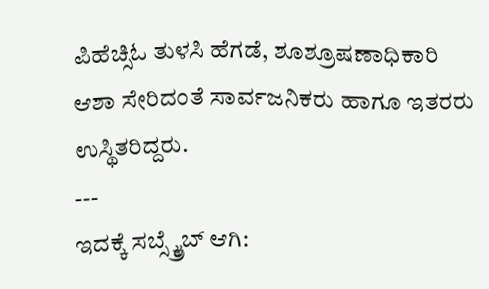ಪಿಹೆಚ್ಸಿಓ ತುಳಸಿ ಹೆಗಡೆ, ಶೂಶ್ರೂಷಣಾಧಿಕಾರಿ ಆಶಾ ಸೇರಿದಂತೆ ಸಾರ್ವಜನಿಕರು ಹಾಗೂ ಇತರರು ಉಸ್ಥಿತರಿದ್ದರು.
---
ಇದಕ್ಕೆ ಸಬ್ಸ್ಕ್ರೈಬ್ ಆಗಿ: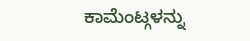ಕಾಮೆಂಟ್ಗಳನ್ನು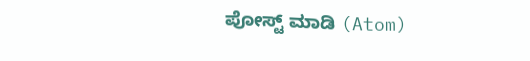ಪೋಸ್ಟ್ ಮಾಡಿ (Atom)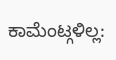ಕಾಮೆಂಟ್ಗಳಿಲ್ಲ: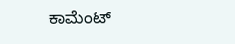ಕಾಮೆಂಟ್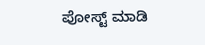ಪೋಸ್ಟ್ ಮಾಡಿ